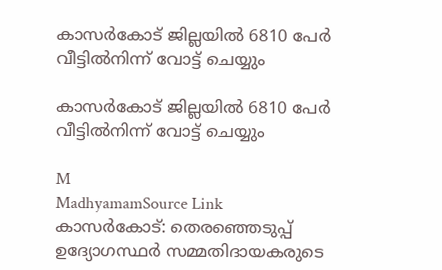കാസർകോട് ജില്ലയിൽ 6810 പേർ വീട്ടിൽനിന്ന് വോട്ട് ചെയ്യും

കാസർകോട് ജില്ലയിൽ 6810 പേർ വീട്ടിൽനിന്ന് വോട്ട് ചെയ്യും

M
MadhyamamSource Link
കാസർകോട്: തെരഞ്ഞെടുപ്പ് ഉദ്യോഗസ്ഥർ സമ്മതിദായകരുടെ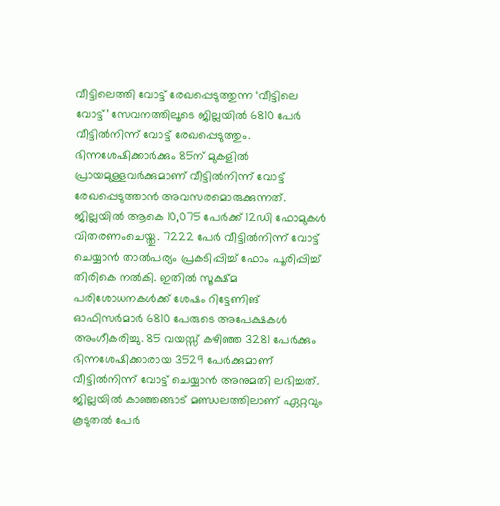വീട്ടിലെത്തി വോട്ട് രേഖപ്പെടുത്തുന്ന ‘വീട്ടിലെ വോട്ട്’ സേവനത്തിലൂടെ ജില്ലയിൽ 6810 പേർ വീട്ടിൽനിന്ന് വോട്ട് രേഖപ്പെടുത്തും. ഭിന്നശേഷിക്കാർക്കും 85ന് മുകളിൽ പ്രായമുള്ളവർക്കുമാണ് വീട്ടിൽനിന്ന് വോട്ട് രേഖപ്പെടുത്താൻ അവസരമൊരുക്കുന്നത്. ജില്ലയിൽ ആകെ 10,075 പേർക്ക് 12ഡി ഫോമുകൾ വിതരണംചെയ്തു. 7222 പേർ വീട്ടിൽനിന്ന് വോട്ട് ചെയ്യാൻ താൽപര്യം പ്രകടിപ്പിച്ച് ഫോം പൂരിപ്പിച്ച് തിരികെ നൽകി. ഇതിൽ സൂക്ഷ്മ പരിശോധനകൾക്ക് ശേഷം റിട്ടേണിങ് ഓഫിസർമാർ 6810 പേരുടെ അപേക്ഷകൾ അംഗീകരിച്ചു. 85 വയസ്സ് കഴിഞ്ഞ 3281 പേർക്കും ഭിന്നശേഷിക്കാരായ 3529 പേർക്കുമാണ് വീട്ടിൽനിന്ന്‌ വോട്ട് ചെയ്യാൻ അനുമതി ലഭിച്ചത്. ജില്ലയിൽ കാഞ്ഞങ്ങാട് മണ്ഡലത്തിലാണ് ഏറ്റവും കൂടുതൽ പേർ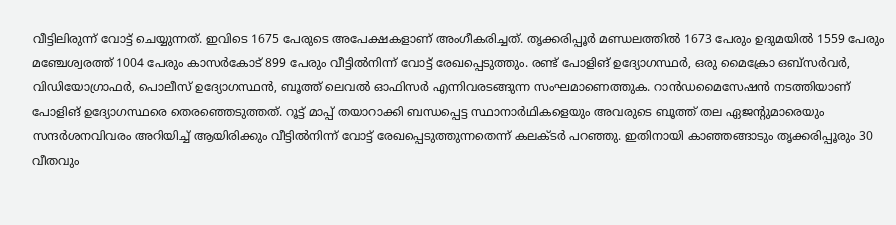വീട്ടിലിരുന്ന് വോട്ട് ചെയ്യുന്നത്. ഇവിടെ 1675 പേരുടെ അപേക്ഷകളാണ് അംഗീകരിച്ചത്. തൃക്കരിപ്പൂർ മണ്ഡലത്തിൽ 1673 പേരും ഉദുമയിൽ 1559 പേരും മഞ്ചേശ്വരത്ത് 1004 പേരും കാസർകോട് 899 പേരും വീട്ടിൽനിന്ന് വോട്ട് രേഖപ്പെടുത്തും. രണ്ട് പോളിങ് ഉദ്യോഗസ്ഥർ, ഒരു മൈക്രോ ഒബ്‌സർവർ, വിഡിയോഗ്രാഫർ, പൊലീസ് ഉദ്യോഗസ്ഥൻ, ബൂത്ത് ലെവൽ ഓഫിസർ എന്നിവരടങ്ങുന്ന സംഘമാണെത്തുക. റാൻഡമൈസേഷൻ നടത്തിയാണ് പോളിങ് ഉദ്യോഗസ്ഥരെ തെരഞ്ഞെടുത്തത്. റൂട്ട് മാപ്പ് തയാറാക്കി ബന്ധപ്പെട്ട സ്ഥാനാർഥികളെയും അവരുടെ ബൂത്ത് തല ഏജന്റുമാരെയും സന്ദർശനവിവരം അറിയിച്ച് ആയിരിക്കും വീട്ടിൽനിന്ന് വോട്ട് രേഖപ്പെടുത്തുന്നതെന്ന് കലക്ടർ പറഞ്ഞു. ഇതിനായി കാഞ്ഞങ്ങാടും തൃക്കരിപ്പൂരും 30 വീതവും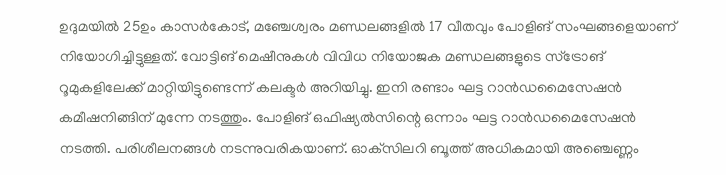ഉദുമയിൽ 25ഉം കാസർകോട്, മഞ്ചേശ്വരം മണ്ഡലങ്ങളിൽ 17 വീതവും പോളിങ് സംഘങ്ങളെയാണ് നിയോഗിച്ചിട്ടുള്ളത്. വോട്ടിങ് മെഷീനുകള്‍ വിവിധ നിയോജക മണ്ഡലങ്ങളുടെ സ്‌ട്രോങ് റൂമുകളിലേക്ക് മാറ്റിയിട്ടുണ്ടെന്ന് കലക്ടര്‍ അറിയിച്ചു. ഇനി രണ്ടാം ഘട്ട റാൻഡമൈസേഷന്‍ കമീഷനിങ്ങിന് മുന്നേ നടത്തും. പോളിങ് ഒഫിഷ്യല്‍സിന്റെ ഒന്നാം ഘട്ട റാൻഡമൈസേഷന്‍ നടത്തി. പരിശീലനങ്ങള്‍ നടന്നുവരികയാണ്. ഓക്‌സിലറി ബൂത്ത് അധികമായി അഞ്ചെണ്ണം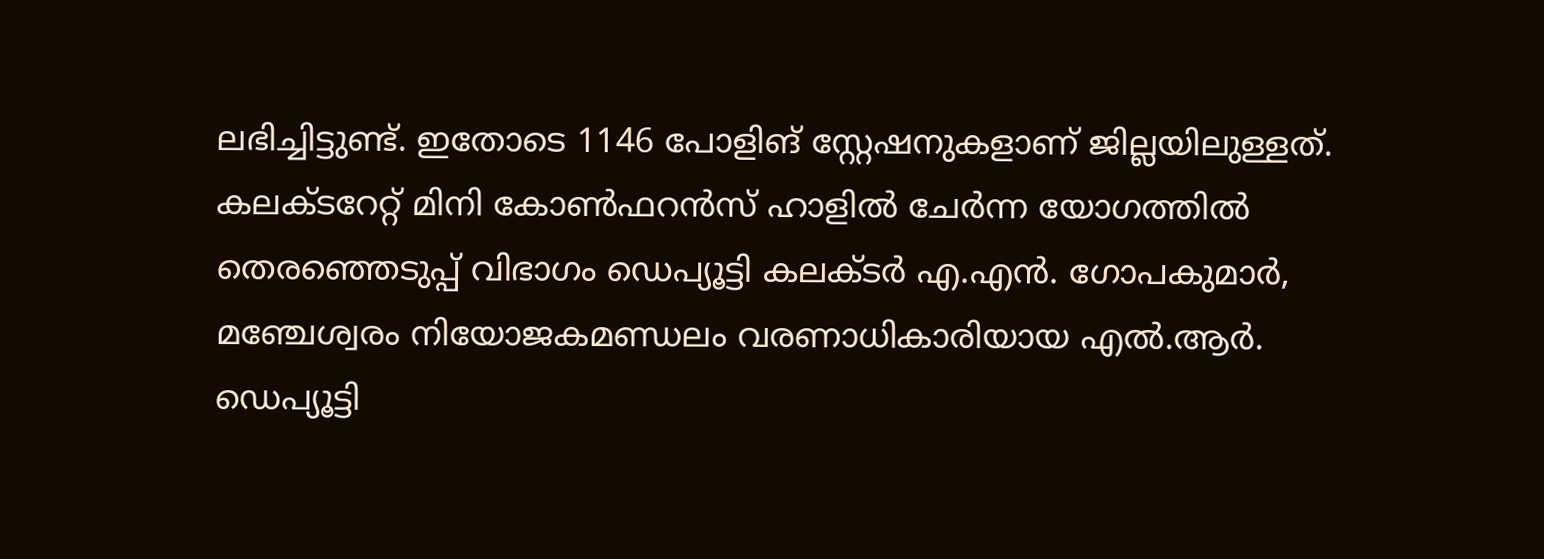ലഭിച്ചിട്ടുണ്ട്. ഇതോടെ 1146 പോളിങ് സ്റ്റേഷനുകളാണ് ജില്ലയിലുള്ളത്. കലക്ടറേറ്റ് മിനി കോണ്‍ഫറന്‍സ് ഹാളില്‍ ചേര്‍ന്ന യോഗത്തില്‍ തെരഞ്ഞെടുപ്പ് വിഭാഗം ഡെപ്യൂട്ടി കലക്ടര്‍ എ.എന്‍. ഗോപകുമാര്‍, മഞ്ചേശ്വരം നിയോജകമണ്ഡലം വരണാധികാരിയായ എല്‍.ആര്‍. ഡെപ്യൂട്ടി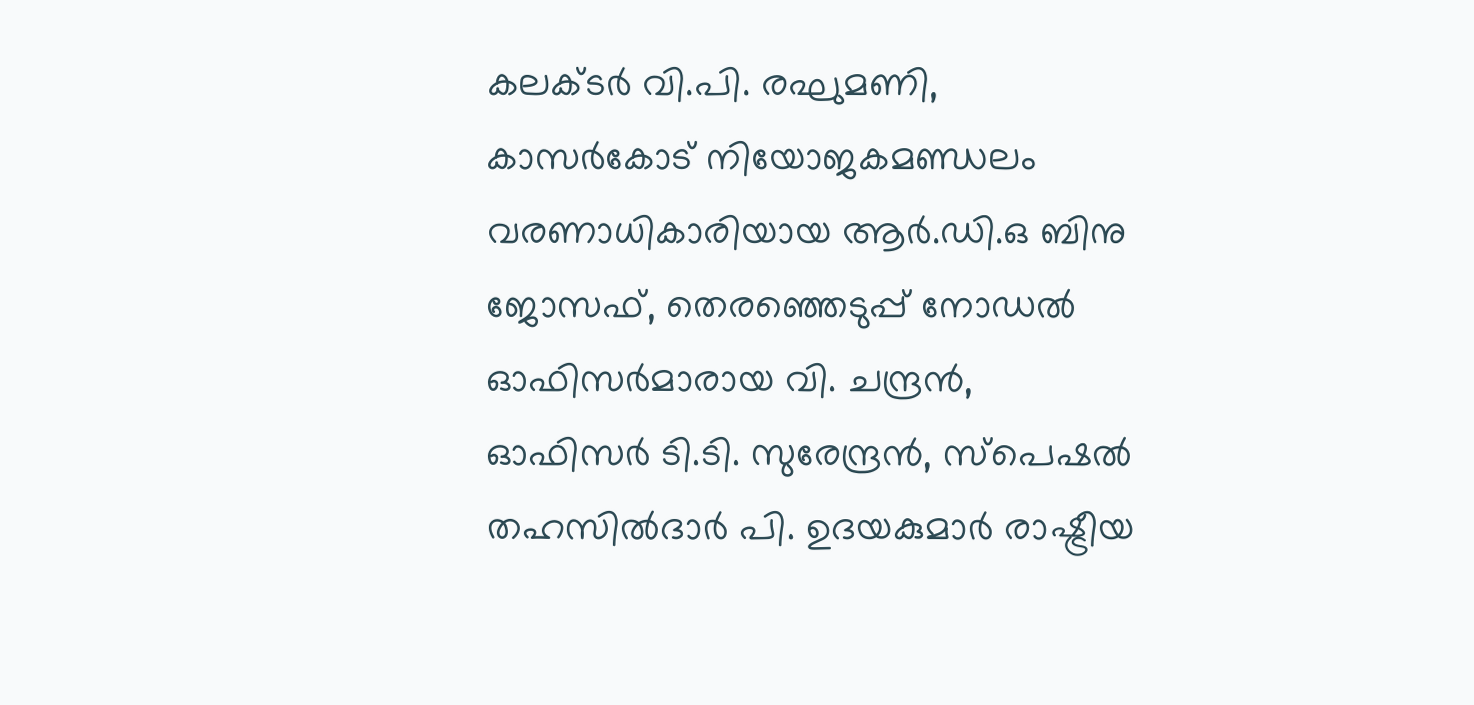കലക്ടര്‍ വി.പി. രഘുമണി, കാസര്‍കോട് നിയോജകമണ്ഡലം വരണാധികാരിയായ ആര്‍.ഡി.ഒ ബിനു ജോസഫ്, തെരഞ്ഞെടുപ്പ് നോഡല്‍ ഓഫിസര്‍മാരായ വി. ചന്ദ്രന്‍, ഓഫിസര്‍ ടി.ടി. സുരേന്ദ്രന്‍, സ്‌പെഷല്‍ തഹസില്‍ദാര്‍ പി. ഉദയകുമാര്‍ രാഷ്ട്രീയ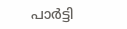പാര്‍ട്ടി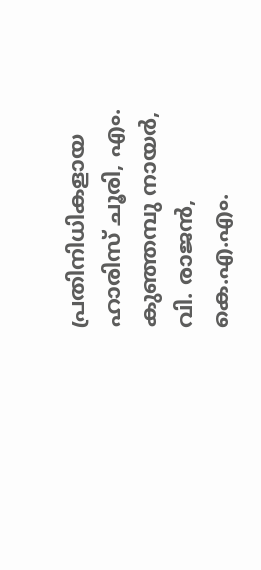പ്രതിനിധികളായ ഹാരിസ് ചൂരി, എം. കുഞ്ഞമ്പു നായര്‍, വി. രാജന്‍, കെ.എ.എം.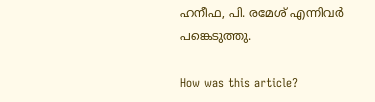ഹനീഫ, പി. രമേശ് എന്നിവര്‍ പങ്കെടുത്തു.

How was this article?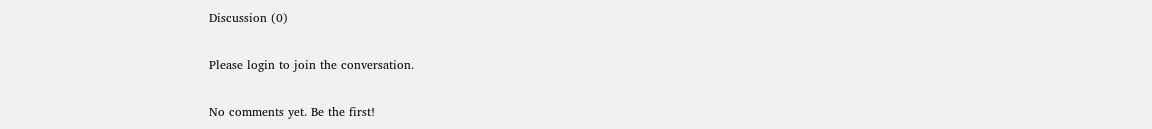Discussion (0)

Please login to join the conversation.

No comments yet. Be the first!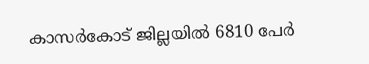കാസർകോട് ജില്ലയിൽ 6810 പേർ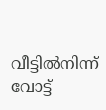വീട്ടിൽനിന്ന് വോട്ട്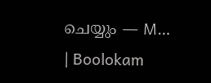ചെയ്യും — M… | Boolokam